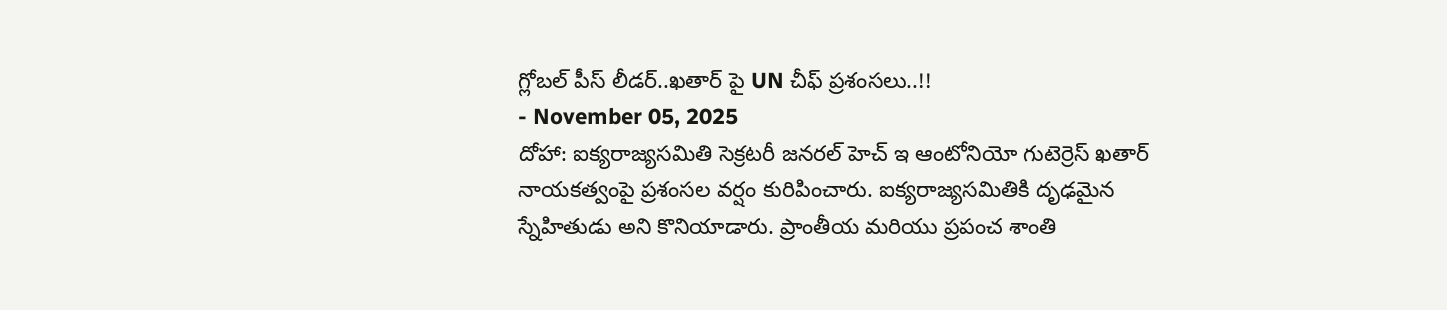గ్లోబల్ పీస్ లీడర్..ఖతార్ పై UN చీఫ్ ప్రశంసలు..!!
- November 05, 2025
దోహా: ఐక్యరాజ్యసమితి సెక్రటరీ జనరల్ హెచ్ ఇ ఆంటోనియో గుటెర్రెస్ ఖతార్ నాయకత్వంపై ప్రశంసల వర్షం కురిపించారు. ఐక్యరాజ్యసమితికి దృఢమైన స్నేహితుడు అని కొనియాడారు. ప్రాంతీయ మరియు ప్రపంచ శాంతి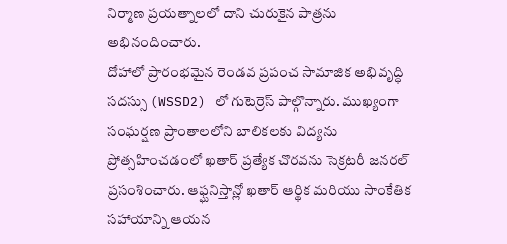నిర్మాణ ప్రయత్నాలలో దాని చురుకైన పాత్రను అభినందించారు.
దోహాలో ప్రారంభమైన రెండవ ప్రపంచ సామాజిక అభివృద్ధి సదస్సు (WSSD2) లో గుటెర్రెస్ పాల్గొన్నారు. ముఖ్యంగా సంఘర్షణ ప్రాంతాలలోని బాలికలకు విద్యను ప్రోత్సహించడంలో ఖతార్ ప్రత్యేక చొరవను సెక్రటరీ జనరల్ ప్రసంశించారు. ఆఫ్ఘనిస్తాన్లో ఖతార్ ఆర్థిక మరియు సాంకేతిక సహాయాన్ని ఆయన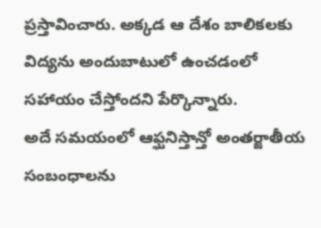ప్రస్తావించారు. అక్కడ ఆ దేశం బాలికలకు విద్యను అందుబాటులో ఉంచడంలో సహాయం చేస్తోందని పేర్కొన్నారు.
అదే సమయంలో ఆఫ్ఘనిస్తాన్తో అంతర్జాతీయ సంబంధాలను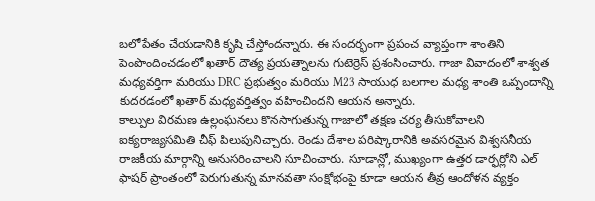బలోపేతం చేయడానికి కృషి చేస్తోందన్నారు. ఈ సందర్భంగా ప్రపంచ వ్యాప్తంగా శాంతిని పెంపొందించడంలో ఖతార్ దౌత్య ప్రయత్నాలను గుటెర్రెస్ ప్రశంసించారు. గాజా వివాదంలో శాశ్వత మధ్యవర్తిగా మరియు DRC ప్రభుత్వం మరియు M23 సాయుధ బలగాల మధ్య శాంతి ఒప్పందాన్ని కుదరడంలో ఖతార్ మధ్యవర్తిత్వం వహించిందని ఆయన అన్నారు.
కాల్పుల విరమణ ఉల్లంఘనలు కొనసాగుతున్న గాజాలో తక్షణ చర్య తీసుకోవాలని ఐక్యరాజ్యసమితి చీఫ్ పిలుపునిచ్చారు. రెండు దేశాల పరిష్కారానికి అవసరమైన విశ్వసనీయ రాజకీయ మార్గాన్ని అనుసరించాలని సూచించారు. సూడాన్లో, ముఖ్యంగా ఉత్తర డార్ఫర్లోని ఎల్ ఫాషర్ ప్రాంతంలో పెరుగుతున్న మానవతా సంక్షోభంపై కూడా ఆయన తీవ్ర ఆందోళన వ్యక్తం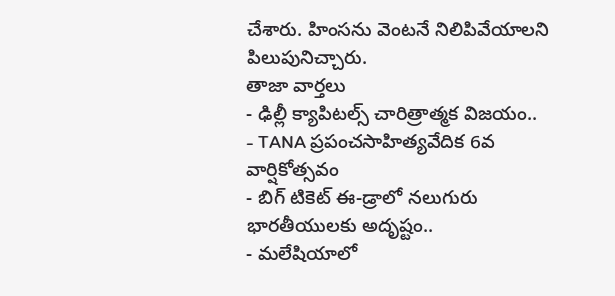చేశారు. హింసను వెంటనే నిలిపివేయాలని పిలుపునిచ్చారు.
తాజా వార్తలు
- ఢిల్లీ క్యాపిటల్స్ చారిత్రాత్మక విజయం..
- TANA ప్రపంచసాహిత్యవేదిక 6వ వార్షికోత్సవం
- బిగ్ టికెట్ ఈ-డ్రాలో నలుగురు భారతీయులకు అదృష్టం..
- మలేషియాలో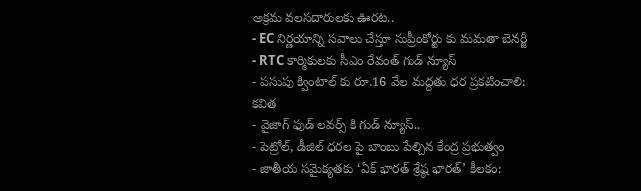అక్రమ వలసదారులకు ఊరట..
- EC నిర్ణయాన్ని సవాలు చేస్తూ సుప్రీంకోర్టు కు మమతా బెనర్జీ
- RTC కార్మికులకు సీఎం రేవంత్ గుడ్ న్యూస్
- పసుపు క్వింటాల్ కు రూ.16 వేల మద్దతు ధర ప్రకటించాలి: కవిత
- వైజాగ్ ఫుడ్ లవర్స్ కి గుడ్ న్యూస్..
- పెట్రోల్, డీజిల్ ధరల పై బాంబు పేల్చిన కేంద్ర ప్రభుత్వం
- జాతీయ సమైక్యతకు ‘ఏక్ భారత్ శ్రేష్ఠ భారత్’ కీలకం: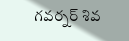గవర్నర్ శివ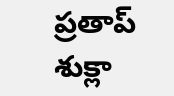ప్రతాప్ శుక్లా